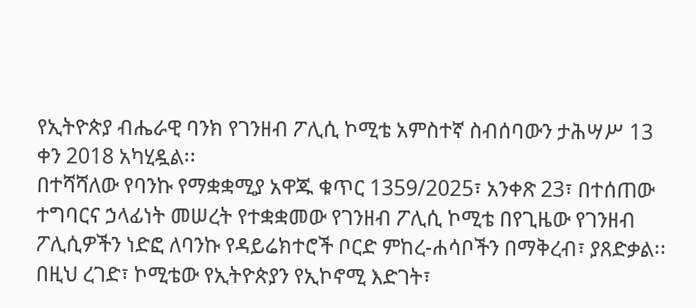የኢትዮጵያ ብሔራዊ ባንክ የገንዘብ ፖሊሲ ኮሚቴ አምስተኛ ስብሰባውን ታሕሣሥ 13 ቀን 2018 አካሂዷል፡፡
በተሻሻለው የባንኩ የማቋቋሚያ አዋጁ ቁጥር 1359/2025፣ አንቀጽ 23፣ በተሰጠው ተግባርና ኃላፊነት መሠረት የተቋቋመው የገንዘብ ፖሊሲ ኮሚቴ በየጊዜው የገንዘብ ፖሊሲዎችን ነድፎ ለባንኩ የዳይሬክተሮች ቦርድ ምከረ-ሐሳቦችን በማቅረብ፣ ያጸድቃል፡፡ በዚህ ረገድ፣ ኮሚቴው የኢትዮጵያን የኢኮኖሚ እድገት፣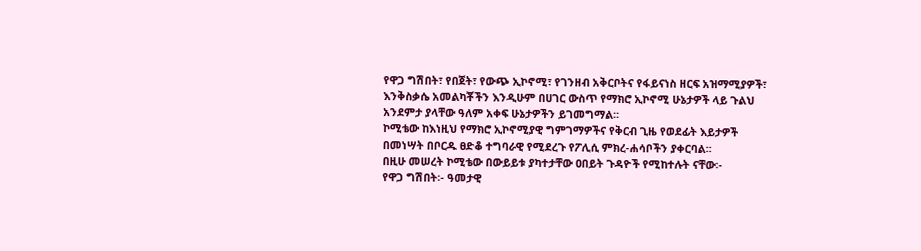የዋጋ ግሽበት፣ የበጀት፣ የውጭ ኢኮኖሚ፣ የገንዘብ አቅርቦትና የፋይናነስ ዘርፍ አዝማሚያዎች፣ እንቅስቃሴ አመልካቾችን እንዲሁም በሀገር ውስጥ የማክሮ ኢኮኖሚ ሁኔታዎች ላይ ጉልህ አንደምታ ያላቸው ዓለም አቀፍ ሁኔታዎችን ይገመግማል፡፡
ኮሚቴው ከእነዚህ የማክሮ ኢኮኖሚያዊ ግምገማዎችና የቅርብ ጊዜ የወደፊት እይታዎች በመነሣት በቦርዱ ፀድቆ ተግባራዊ የሚደረጉ የፖሊሲ ምክረ-ሐሳቦችን ያቀርባል፡፡
በዚሁ መሠረት ኮሚቴው በውይይቱ ያካተታቸው ዐበይት ጉዳዮች የሚከተሉት ናቸው፡-
የዋጋ ግሽበት፡- ዓመታዊ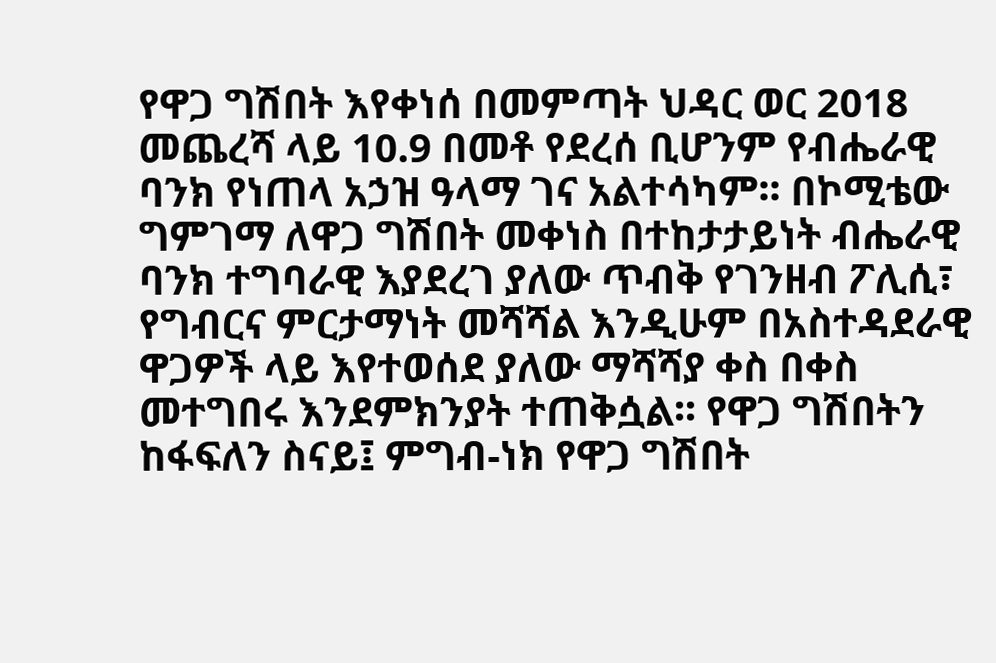የዋጋ ግሽበት እየቀነሰ በመምጣት ህዳር ወር 2018 መጨረሻ ላይ 10.9 በመቶ የደረሰ ቢሆንም የብሔራዊ ባንክ የነጠላ አኃዝ ዓላማ ገና አልተሳካም፡፡ በኮሚቴው ግምገማ ለዋጋ ግሽበት መቀነስ በተከታታይነት ብሔራዊ ባንክ ተግባራዊ እያደረገ ያለው ጥብቅ የገንዘብ ፖሊሲ፣ የግብርና ምርታማነት መሻሻል እንዲሁም በአስተዳደራዊ ዋጋዎች ላይ እየተወሰደ ያለው ማሻሻያ ቀስ በቀስ መተግበሩ እንደምክንያት ተጠቅሷል፡፡ የዋጋ ግሽበትን ከፋፍለን ስናይ፤ ምግብ-ነክ የዋጋ ግሽበት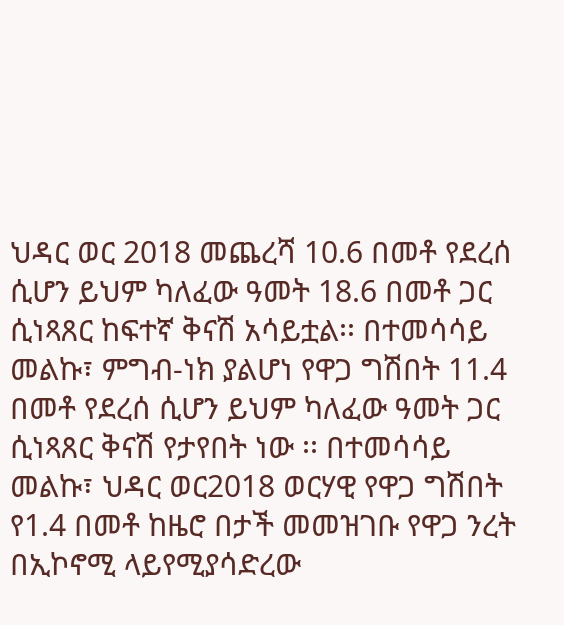ህዳር ወር 2018 መጨረሻ 10.6 በመቶ የደረሰ ሲሆን ይህም ካለፈው ዓመት 18.6 በመቶ ጋር ሲነጻጸር ከፍተኛ ቅናሽ አሳይቷል፡፡ በተመሳሳይ መልኩ፣ ምግብ-ነክ ያልሆነ የዋጋ ግሽበት 11.4 በመቶ የደረሰ ሲሆን ይህም ካለፈው ዓመት ጋር ሲነጻጸር ቅናሽ የታየበት ነው ፡፡ በተመሳሳይ መልኩ፣ ህዳር ወር2018 ወርሃዊ የዋጋ ግሽበት የ1.4 በመቶ ከዜሮ በታች መመዝገቡ የዋጋ ንረት በኢኮኖሚ ላይየሚያሳድረው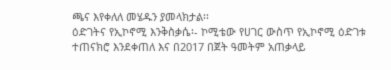ጫና እየቀለለ መሄዱን ያመላክታል፡፡
ዕድገትና የኢኮኖሚ እንቅስቃሴ፡- ኮሚቴው የሀገር ውስጥ የኢኮኖሚ ዕድገቱ ተጠናክሮ እንደቀጠለ እና በ2017 በጀት ዓመትም አጠቃላይ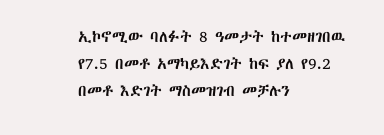ኢኮኖሚው ባለፉት 8 ዓመታት ከተመዘገበዉ የ7.5 በመቶ አማካይእድገት ከፍ ያለ የ9.2 በመቶ እድገት ማስመዝገብ መቻሉን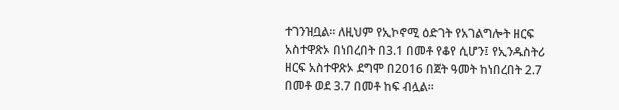ተገንዝቧል፡፡ ለዚህም የኢኮኖሚ ዕድገት የአገልግሎት ዘርፍ አስተዋጽኦ በነበረበት በ3.1 በመቶ የቆየ ሲሆን፤ የኢንዱስትሪ ዘርፍ አስተዋጽኦ ደግሞ በ2016 በጀት ዓመት ከነበረበት 2.7 በመቶ ወደ 3.7 በመቶ ከፍ ብሏል፡፡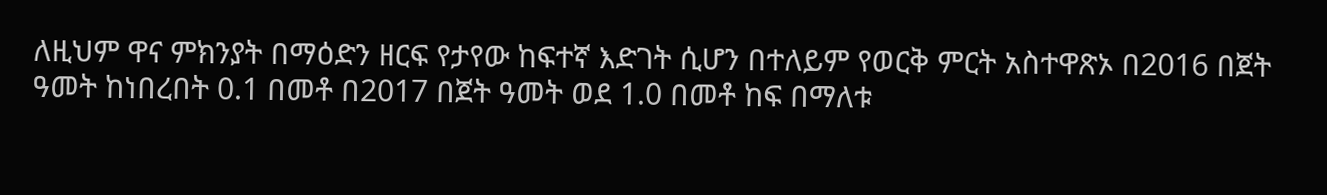ለዚህም ዋና ምክንያት በማዕድን ዘርፍ የታየው ከፍተኛ እድገት ሲሆን በተለይም የወርቅ ምርት አስተዋጽኦ በ2016 በጀት ዓመት ከነበረበት 0.1 በመቶ በ2017 በጀት ዓመት ወደ 1.0 በመቶ ከፍ በማለቱ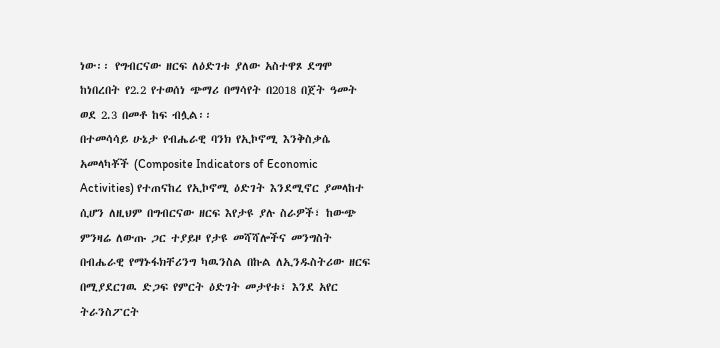ነው፡፡ የግብርናው ዘርፍ ለዕድገቱ ያለው አስተዋጾ ደግሞ ከነበረበት የ2.2 የተወሰነ ጭማሪ በማሳየት በ2018 በጀት ዓመት ወደ 2.3 በመቶ ከፍ ብሏል፡፡
በተመሳሳይ ሁኔታ የብሔራዊ ባንክ የኢኮኖሚ እንቅስቃሴ አመላካቾች (Composite Indicators of Economic Activities) የተጠናከረ የኢኮኖሚ ዕድገት እንደሚኖር ያመላከተ ሲሆን ለዚህም በግብርናው ዘርፍ እየታዩ ያሉ ስራዎች፣ ከውጭ ምንዛሬ ለውጡ ጋር ተያይዞ የታዩ መሻሻሎችና መንግስት በብሔራዊ የማኑፋክቸሪንግ ካዉንስል በኩል ለኢንዱስትሪው ዘርፍ በሚያደርገዉ ድጋፍ የምርት ዕድገት መታየቱ፣ እንደ አየር ትራንስፖርት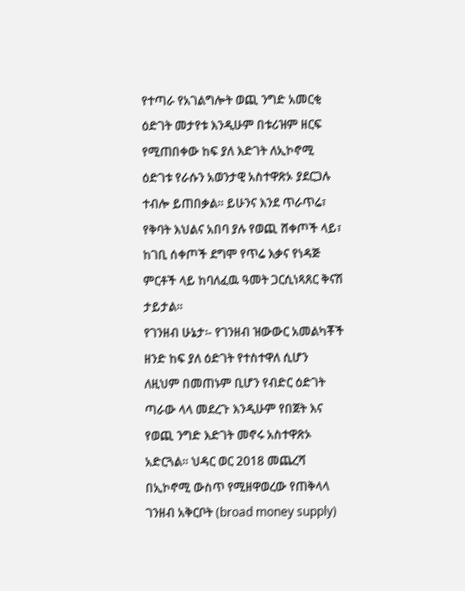የተጣራ የአገልግሎት ወጪ ንግድ አመርቂ ዕድገት መታየቱ እንዲሁም በቱሪዝም ዘርፍ የሚጠበቀው ከፍ ያለ እድገት ለኢኮኖሚ ዕድገቱ የራሱን አወንታዊ አስተዋጽኦ ያደርጋሉ ተብሎ ይጠበቃል፡፡ ይሁንና እንደ ጥራጥሬ፣ የቅባት እህልና አበባ ያሉ የወጪ ሸቀጦች ላይ፣ ከገቢ ሰቀጦች ደግሞ የጥሬ እቃና የነዳጅ ምርቶች ላይ ከባለፈዉ ዓመት ጋርሲነጻጸር ቅናሽ ታይታል፡፡
የገንዘብ ሁኔታ፡- የገንዘብ ዝውውር አመልካቾች ዘንድ ከፍ ያለ ዕድገት የተስተዋለ ሲሆን ለዚህም በመጠኑም ቢሆን የብድር ዕድገት ጣራው ላላ መደረጉ እንዲሁም የበጀት እና የወጪ ንግድ እድገት መኖሩ አስተዋጽኦ አድርጓል፡፡ ህዳር ወር 2018 መጨረሻ በኢኮኖሚ ውስጥ የሚዘዋወረው የጠቅላላ ገንዘብ አቅርቦት (broad money supply)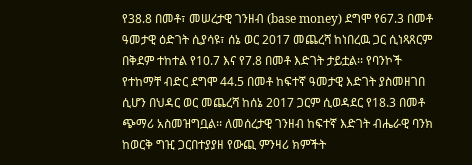የ38.8 በመቶ፣ መሠረታዊ ገንዘብ (base money) ደግሞ የ67.3 በመቶ ዓመታዊ ዕድገት ሲያሳዩ፣ ሰኔ ወር 2017 መጨረሻ ከነበረዉ ጋር ሲነጻጸርም በቅደም ተከተል የ10.7 እና የ7.8 በመቶ እድገት ታይቷል፡፡ የባንኮች የተከማቸ ብድር ደግሞ 44.5 በመቶ ከፍተኛ ዓመታዊ እድገት ያስመዘገበ ሲሆን በህዳር ወር መጨረሻ ከሰኔ 2017 ጋርም ሲወዳደር የ18.3 በመቶ ጭማሪ አስመዝግቧል፡፡ ለመሰረታዊ ገንዘብ ከፍተኛ እድገት ብሔራዊ ባንክ ከወርቅ ግዢ ጋርበተያያዘ የውጪ ምንዛሪ ክምችት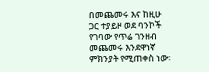በመጨመሩ እና ከዚሁ ጋር ተያይዞ ወደ ባንኮች የገባው የጥሬ ገንዘብ መጨመሩ እንደዋነኛ ምክንያት የሚጠቀስ ነው፡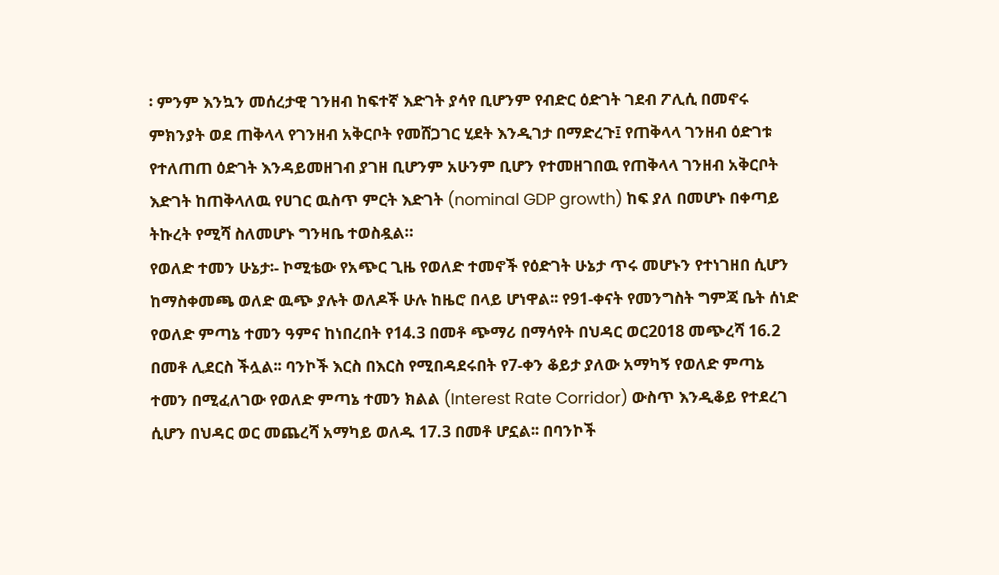፡ ምንም እንኳን መሰረታዊ ገንዘብ ከፍተኛ እድገት ያሳየ ቢሆንም የብድር ዕድገት ገደብ ፖሊሲ በመኖሩ ምክንያት ወደ ጠቅላላ የገንዘብ አቅርቦት የመሸጋገር ሂደት እንዲገታ በማድረጉ፤ የጠቅላላ ገንዘብ ዕድገቱ የተለጠጠ ዕድገት እንዳይመዘገብ ያገዘ ቢሆንም አሁንም ቢሆን የተመዘገበዉ የጠቅላላ ገንዘብ አቅርቦት እድገት ከጠቅላለዉ የሀገር ዉስጥ ምርት እድገት (nominal GDP growth) ከፍ ያለ በመሆኑ በቀጣይ ትኩረት የሚሻ ስለመሆኑ ግንዛቤ ተወስዷል።
የወለድ ተመን ሁኔታ፡- ኮሚቴው የአጭር ጊዜ የወለድ ተመኖች የዕድገት ሁኔታ ጥሩ መሆኑን የተነገዘበ ሲሆን ከማስቀመጫ ወለድ ዉጭ ያሉት ወለዶች ሁሉ ከዜሮ በላይ ሆነዋል፡፡ የ91-ቀናት የመንግስት ግምጃ ቤት ሰነድ የወለድ ምጣኔ ተመን ዓምና ከነበረበት የ14.3 በመቶ ጭማሪ በማሳየት በህዳር ወር2018 መጭረሻ 16.2 በመቶ ሊደርስ ችሏል፡፡ ባንኮች እርስ በእርስ የሚበዳደሩበት የ7-ቀን ቆይታ ያለው አማካኝ የወለድ ምጣኔ ተመን በሚፈለገው የወለድ ምጣኔ ተመን ክልል (Interest Rate Corridor) ውስጥ እንዲቆይ የተደረገ ሲሆን በህዳር ወር መጨረሻ አማካይ ወለዱ 17.3 በመቶ ሆኗል፡፡ በባንኮች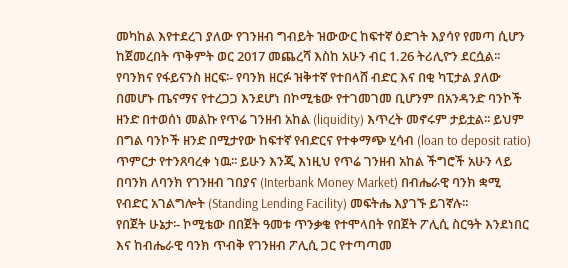መካከል እየተደረገ ያለው የገንዘብ ግብይት ዝውውር ከፍተኛ ዕድገት እያሳየ የመጣ ሲሆን ከጀመረበት ጥቅምት ወር 2017 መጨረሻ እስከ አሁን ብር 1.26 ትሪሊዮን ደርሷል፡፡
የባንክና የፋይናንስ ዘርፍ፡- የባንክ ዘርፉ ዝቅተኛ የተበላሸ ብድር እና በቂ ካፒታል ያለው በመሆኑ ጤናማና የተረጋጋ እንደሆነ በኮሚቴው የተገመገመ ቢሆንም በአንዳንድ ባንኮች ዘንድ በተወሰነ መልኩ የጥሬ ገንዘብ አከል (liquidity) እጥረት መኖሩም ታይቷል፡፡ ይህም በግል ባንኮች ዘንድ በሚታየው ከፍተኛ የብድርና የተቀማጭ ሂሳብ (loan to deposit ratio) ጥምርታ የተንጸባረቀ ነዉ፡፡ ይሁን እንጂ እነዚህ የጥሬ ገንዘብ አከል ችግሮች አሁን ላይ በባንክ ለባንክ የገንዘብ ገበያና (Interbank Money Market) በብሔራዊ ባንክ ቋሚ የብድር አገልግሎት (Standing Lending Facility) መፍትሔ እያገኙ ይገኛሉ፡፡
የበጀት ሁኔታ፡- ኮሚቴው በበጀት ዓመቱ ጥንቃቄ የተሞላበት የበጀት ፖሊሲ ስርዓት እንደነበር እና ከብሔራዊ ባንክ ጥብቅ የገንዘብ ፖሊሲ ጋር የተጣጣመ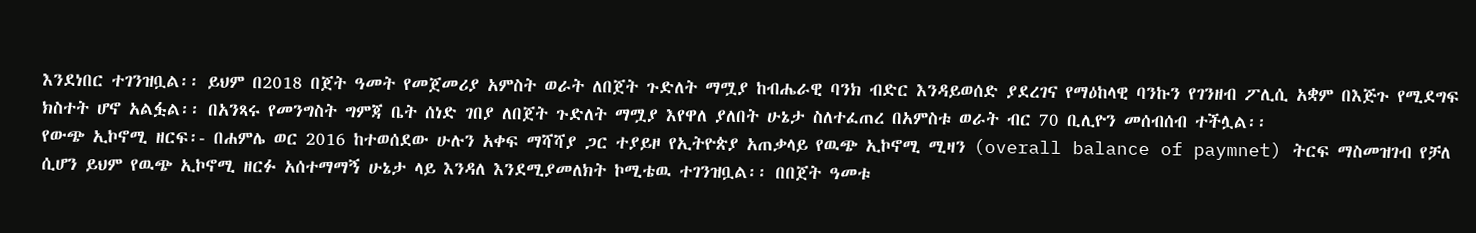እንደነበር ተገንዝቧል፡፡ ይህም በ2018 በጀት ዓመት የመጀመሪያ አምስት ወራት ለበጀት ጉድለት ማሟያ ከብሔራዊ ባንክ ብድር እንዳይወሰድ ያደረገና የማዕከላዊ ባንኩን የገንዘብ ፖሊሲ አቋም በእጅጉ የሚደግፍ ክስተት ሆኖ አልፏል፡፡ በአንጻሩ የመንግስት ግምጃ ቤት ሰነድ ገበያ ለበጀት ጉድለት ማሟያ እየዋለ ያለበት ሁኔታ ስለተፈጠረ በአምስቱ ወራት ብር 70 ቢሊዮን መሰብሰብ ተችሏል፡፡
የውጭ ኢኮኖሚ ዘርፍ፡- በሐምሌ ወር 2016 ከተወሰደው ሁሉን አቀፍ ማሻሻያ ጋር ተያይዞ የኢትዮጵያ አጠቃላይ የዉጭ ኢኮኖሚ ሚዛን (overall balance of paymnet) ትርፍ ማስመዝገብ የቻለ ሲሆን ይህም የዉጭ ኢኮኖሚ ዘርፉ አሰተማማኝ ሁኔታ ላይ እንዳለ እንደሚያመለክት ኮሚቴዉ ተገንዝቧል፡፡ በበጀት ዓመቱ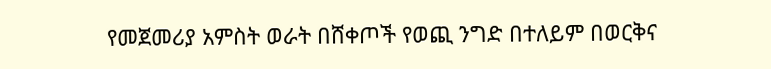የመጀመሪያ አምስት ወራት በሸቀጦች የወጪ ንግድ በተለይም በወርቅና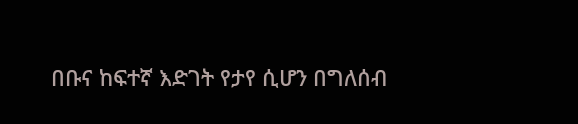በቡና ከፍተኛ እድገት የታየ ሲሆን በግለሰብ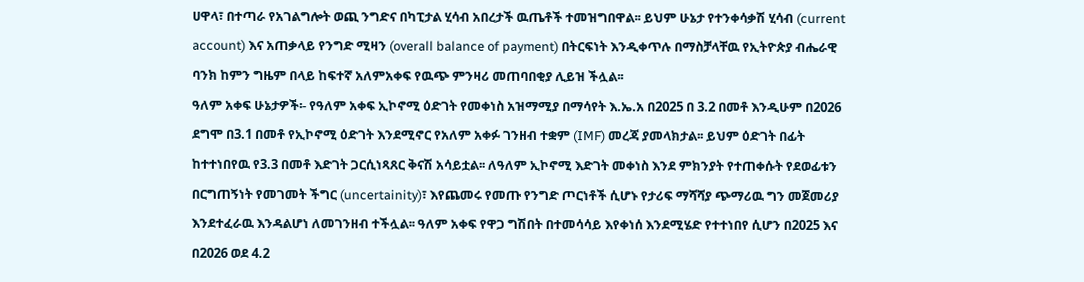ሀዋላ፣ በተጣራ የአገልግሎት ወጪ ንግድና በካፒታል ሂሳብ አበረታች ዉጤቶች ተመዝግበዋል፡፡ ይህም ሁኔታ የተንቀሳቃሽ ሂሳብ (current account) እና አጠቃላይ የንግድ ሚዛን (overall balance of payment) በትርፍነት እንዲቀጥሉ በማስቻላቸዉ የኢትዮጵያ ብሔራዊ ባንክ ከምን ግዜም በላይ ከፍተኛ አለምአቀፍ የዉጭ ምንዛሪ መጠባበቂያ ሊይዝ ችሏል፡፡
ዓለም አቀፍ ሁኔታዎች፡- የዓለም አቀፍ ኢኮኖሚ ዕድገት የመቀነስ አዝማሚያ በማሳየት እ.ኤ.አ በ2025 በ 3.2 በመቶ እንዲሁም በ2026 ደግሞ በ3.1 በመቶ የኢኮኖሚ ዕድገት እንደሚኖር የአለም አቀፉ ገንዘብ ተቋም (IMF) መረጃ ያመላክታል፡፡ ይህም ዕድገት በፊት ከተተነበየዉ የ3.3 በመቶ እድገት ጋርሲነጻጸር ቅናሽ አሳይቷል፡፡ ለዓለም ኢኮኖሚ እድገት መቀነስ እንደ ምክንያት የተጠቀሱት የደወፊቱን በርግጠኝነት የመገመት ችግር (uncertainity)፣ እየጨመሩ የመጡ የንግድ ጦርነቶች ሲሆኑ የታሪፍ ማሻሻያ ጭማሪዉ ግን መጀመሪያ እንደተፈራዉ እንዳልሆነ ለመገንዘብ ተችሏል፡፡ ዓለም አቀፍ የዋጋ ግሽበት በተመሳሳይ እየቀነሰ እንደሚሄድ የተተነበየ ሲሆን በ2025 እና በ2026 ወደ 4.2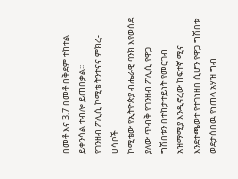በመቶ እና 3.7 በመቶ በቅደም ተከተል ይቀንሳል ተብሎ ይጠበቃል፡፡
የገንዘብ ፖሊሲ ኮሚቴ ትንተናና ምክረ-ሀሳቦች
ኮሚቴው የኢትዮጵያ ብሔራዊ ባንክ እየወሰደ ያለው ጥብቅ የገንዘብ ፖሊሲ የዋጋ ግሽበቱን በተከታተይነት የመርገብ አዝማሚያ እንዲኖረው ከፍተኛ ሚና እንደተጫወተ የተገነዘበ ሲሆን የዋጋ ግሽበቱ ወደታሰበዉ የነጠላ አሃዝ ግብ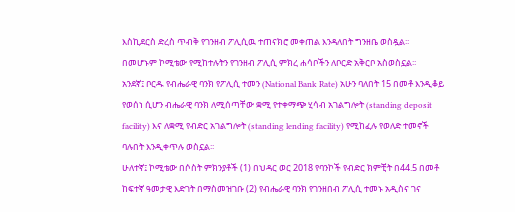እስኪደርስ ድረስ ጥብቅ የገንዘብ ፖሊሲዉ ተጠናክሮ መቀጠል እንዳለበት ግንዘቤ ወስዷል፡፡
በመሆኑም ኮሚቴው የሚከተሉትን የገንዘብ ፖሊሲ ምክረ ሐሳቦችን ለቦርድ አቅርቦ አስወስኗል፡፡
አንደኛ፤ ቦርዱ የብሔራዊ ባንክ የፖሊሲ ተመን (National Bank Rate) አሁን ባለበት 15 በመቶ እንዲቆይ የወሰነ ሲሆን ብሔራዊ ባንክ ለሚሰጣቸው ቋሚ የተቀማጭ ሂሳብ አገልግሎት (standing deposit facility) እና ለቋሚ የብድር አገልግሎት (standing lending facility) የሚከፈሉ የወለድ ተመኖች ባሉበት እንዲቀጥሉ ወስኗል፡፡
ሁለተኛ፤ ኮሚቴው በሶስት ምክንያቶች (1) በህዳር ወር 2018 የባንኮች የብድር ክምቺት በ44.5 በመቶ ከፍተኛ ዓመታዊ እድገት በማስመዝገቡ (2) የብሔራዊ ባንክ የገንዘበብ ፖሊሲ ተመኑ አዲስና ገና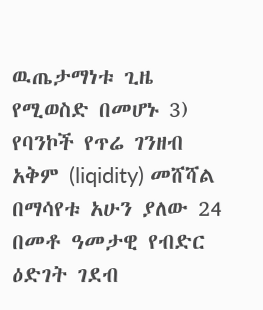ዉጤታማነቱ ጊዜ የሚወስድ በመሆኑ 3) የባንኮች የጥሬ ገንዘብ አቅም (liqidity) መሸሻል በማሳየቱ አሁን ያለው 24 በመቶ ዓመታዊ የብድር ዕድገት ገደብ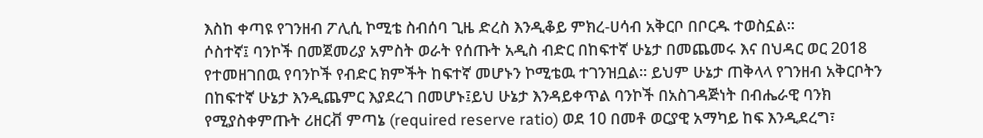እስከ ቀጣዩ የገንዘብ ፖሊሲ ኮሚቴ ስብሰባ ጊዜ ድረስ እንዲቆይ ምክረ-ሀሳብ አቅርቦ በቦርዱ ተወስኗል፡፡
ሶስተኛ፤ ባንኮች በመጀመሪያ አምስት ወራት የሰጡት አዲስ ብድር በከፍተኛ ሁኔታ በመጨመሩ እና በህዳር ወር 2018 የተመዘገበዉ የባንኮች የብድር ክምችት ከፍተኛ መሆኑን ኮሚቴዉ ተገንዝቧል፡፡ ይህም ሁኔታ ጠቅላላ የገንዘብ አቅርቦትን በከፍተኛ ሁኔታ እንዲጨምር እያደረገ በመሆኑ፤ይህ ሁኔታ እንዳይቀጥል ባንኮች በአስገዳጅነት በብሔራዊ ባንክ የሚያስቀምጡት ሪዘርቭ ምጣኔ (required reserve ratio) ወደ 10 በመቶ ወርያዊ አማካይ ከፍ እንዲደረግ፣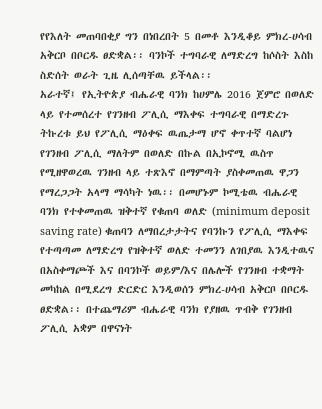የየእለት መጠባበቂያ ግን በነበረበት 5 በመቶ እንዲቆይ ምክረ-ሀሳብ አቅርቦ በቦርዱ ፀድቋል፡፡ ባንኮች ተግባራዊ ለማድረግ ከሶስት እስከ ስድሰት ወራት ጊዜ ሊሰጣቸዉ ይችላል፡፡
አራተኛ፤ የኢትዮጵያ ብሔራዊ ባንክ ከሀምሌ 2016 ጀምሮ በወለድ ላይ የተመሰረተ የገንዘብ ፖሊሲ ማእቀፍ ተግባራዊ በማድረጉ ትኩረቱ ይህ የፖሊሲ ማዕቀፍ ዉጤታማ ሆኖ ቀጥተኛ ባልሆነ የገንዘብ ፖሊሲ ማለትም በወለድ በኩል በኢኮኖሚ ዉስጥ የሚዘዋወረዉ ገንዘብ ላይ ተጽእኖ በማምጣት ያስቀመጠዉ ዋጋን የማረጋጋት አላማ ማሳካት ነዉ፡፡ በመሆኑም ኮሚቴዉ ብሔራዊ ባንክ የተቀመጠዉ ዝቅተኛ የቁጠባ ወለድ (minimum deposit saving rate) ቁጠባን ለማበረታታትና የባንኩን የፖሊሲ ማእቀፍ የተጣጣመ ለማድረግ የዝቅተኛ ወለድ ተመንን ለገበያዉ እንዲተዉና በአስቀማጮች እና በባንኮች ወይም/እና በሌሎች የገንዘብ ተቋማት መካከል በሚደረግ ድርድር እንዲወሰን ምክረ-ሀሳብ አቅርቦ በቦርዱ ፀድቋል፡፡ በተጨማሪም ብሔራዊ ባንክ የያዘዉ ጥብቅ የገንዘብ ፖሊሲ አቋም በዋናነት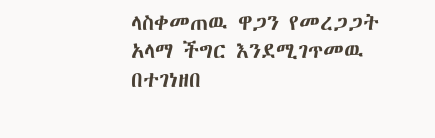ላስቀመጠዉ ዋጋን የመረጋጋት አላማ ችግር እንደሚገጥመዉ በተገነዘበ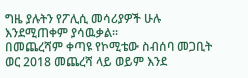ግዜ ያሉትን የፖሊሲ መሳሪያዎች ሁሉ እንደሚጠቀም ያሳዉቃል፡፡
በመጨረሻም ቀጣዩ የኮሚቴው ስብሰባ መጋቢት ወር 2018 መጨረሻ ላይ ወይም እንደ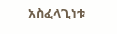አስፈላጊነቱ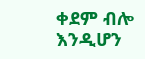ቀደም ብሎ እንዲሆን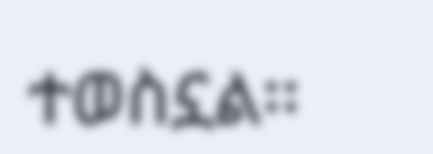ተወስኗል፡፡